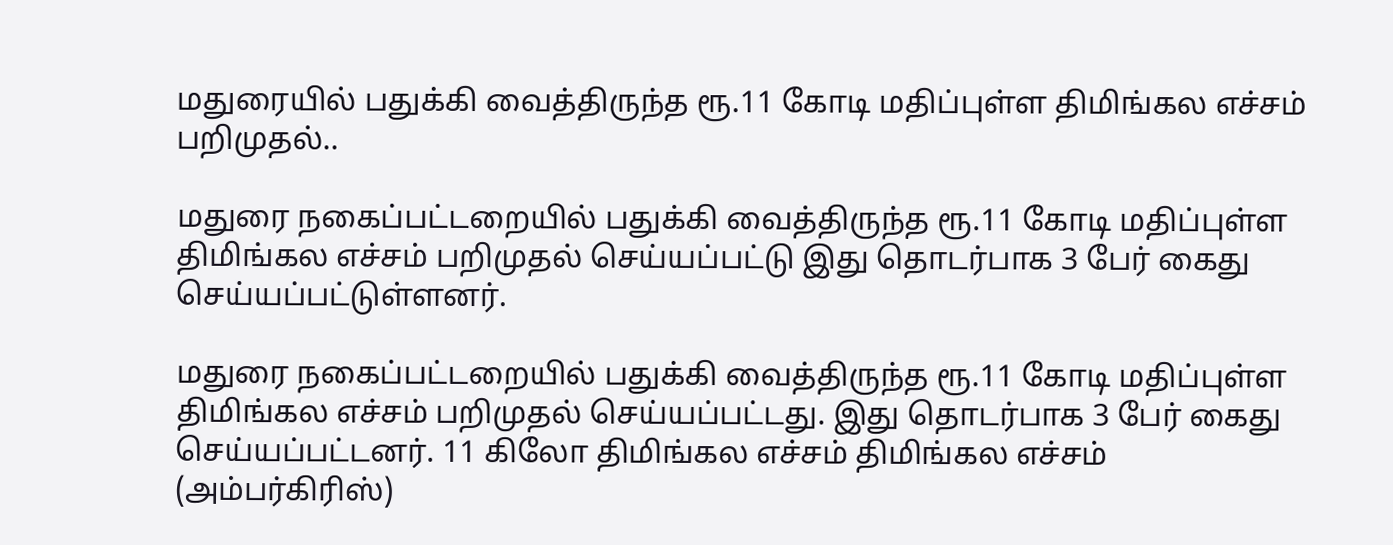மதுரையில் பதுக்கி வைத்திருந்த ரூ.11 கோடி மதிப்புள்ள திமிங்கல எச்சம் பறிமுதல்..

மதுரை நகைப்பட்டறையில் பதுக்கி வைத்திருந்த ரூ.11 கோடி மதிப்புள்ள திமிங்கல எச்சம் பறிமுதல் செய்யப்பட்டு இது தொடர்பாக 3 பேர் கைது செய்யப்பட்டுள்ளனர்.

மதுரை நகைப்பட்டறையில் பதுக்கி வைத்திருந்த ரூ.11 கோடி மதிப்புள்ள திமிங்கல எச்சம் பறிமுதல் செய்யப்பட்டது. இது தொடர்பாக 3 பேர் கைது செய்யப்பட்டனர். 11 கிலோ திமிங்கல எச்சம் திமிங்கல எச்சம் (அம்பர்கிரிஸ்)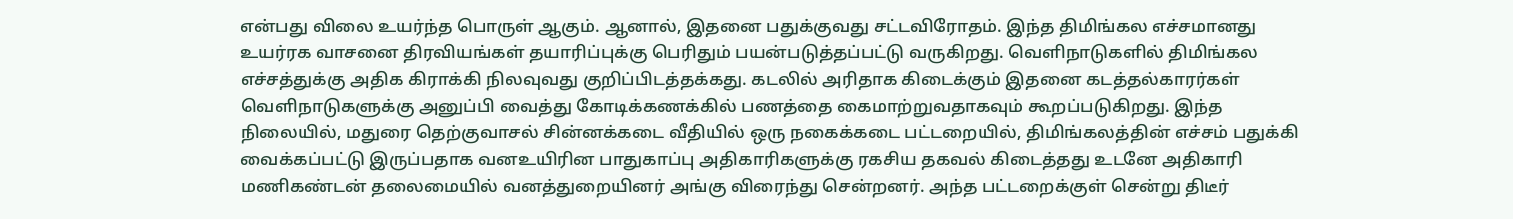என்பது விலை உயர்ந்த பொருள் ஆகும். ஆனால், இதனை பதுக்குவது சட்டவிரோதம். இந்த திமிங்கல எச்சமானது உயர்ரக வாசனை திரவியங்கள் தயாரிப்புக்கு பெரிதும் பயன்படுத்தப்பட்டு வருகிறது. வெளிநாடுகளில் திமிங்கல எச்சத்துக்கு அதிக கிராக்கி நிலவுவது குறிப்பிடத்தக்கது. கடலில் அரிதாக கிடைக்கும் இதனை கடத்தல்காரர்கள் வெளிநாடுகளுக்கு அனுப்பி வைத்து கோடிக்கணக்கில் பணத்தை கைமாற்றுவதாகவும் கூறப்படுகிறது. இந்த நிலையில், மதுரை தெற்குவாசல் சின்னக்கடை வீதியில் ஒரு நகைக்கடை பட்டறையில், திமிங்கலத்தின் எச்சம் பதுக்கி வைக்கப்பட்டு இருப்பதாக வனஉயிரின பாதுகாப்பு அதிகாரிகளுக்கு ரகசிய தகவல் கிடைத்தது உடனே அதிகாரி மணிகண்டன் தலைமையில் வனத்துறையினர் அங்கு விரைந்து சென்றனர். அந்த பட்டறைக்குள் சென்று திடீர்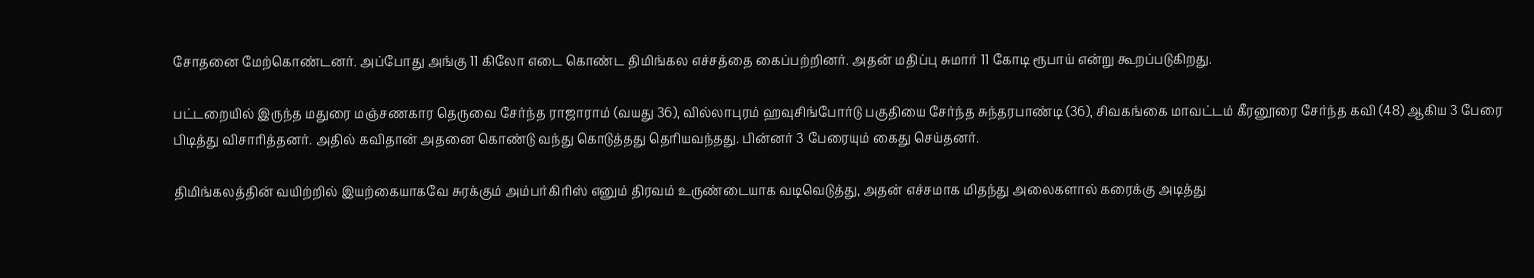சோதனை மேற்கொண்டனர். அப்போது அங்கு 11 கிலோ எடை கொண்ட திமிங்கல எச்சத்தை கைப்பற்றினர். அதன் மதிப்பு சுமார் 11 கோடி ரூபாய் என்று கூறப்படுகிறது.

பட்டறையில் இருந்த மதுரை மஞ்சணகார தெருவை சேர்ந்த ராஜாராம் (வயது 36), வில்லாபுரம் ஹவுசிங்போர்டு பகுதியை சேர்ந்த சுந்தரபாண்டி (36), சிவகங்கை மாவட்டம் கீரனூரை சேர்ந்த கவி (48) ஆகிய 3 பேரை பிடித்து விசாரித்தனர். அதில் கவிதான் அதனை கொண்டு வந்து கொடுத்தது தெரியவந்தது. பின்னர் 3 பேரையும் கைது செய்தனர்.

திமிங்கலத்தின் வயிற்றில் இயற்கையாகவே சுரக்கும் அம்பர்கிரிஸ் எனும் திரவம் உருண்டையாக வடிவெடுத்து, அதன் எச்சமாக மிதந்து அலைகளால் கரைக்கு அடித்து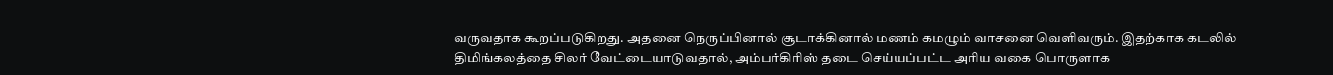வருவதாக கூறப்படுகிறது. அதனை நெருப்பினால் சூடாக்கினால் மணம் கமழும் வாசனை வெளிவரும். இதற்காக கடலில் திமிங்கலத்தை சிலர் வேட்டையாடுவதால், அம்பர்கிரிஸ் தடை செய்யப்பட்ட அரிய வகை பொருளாக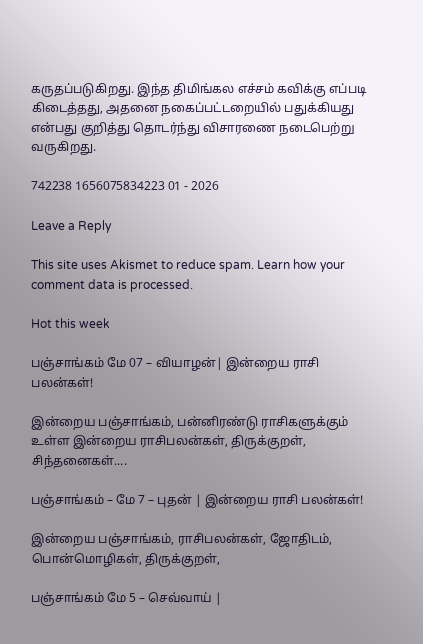கருதப்படுகிறது. இந்த திமிங்கல எச்சம் கவிக்கு எப்படி கிடைத்தது, அதனை நகைப்பட்டறையில் பதுக்கியது என்பது குறித்து தொடர்ந்து விசாரணை நடைபெற்று வருகிறது.

742238 1656075834223 01 - 2026

Leave a Reply

This site uses Akismet to reduce spam. Learn how your comment data is processed.

Hot this week

பஞ்சாங்கம் மே 07 – வியாழன்| இன்றைய ராசி பலன்கள்!

இன்றைய பஞ்சாங்கம், பன்னிரண்டு ராசிகளுக்கும் உள்ள இன்றைய ராசிபலன்கள், திருக்குறள், சிந்தனைகள்....

பஞ்சாங்கம் – மே 7 – புதன் | இன்றைய ராசி பலன்கள்!

இன்றைய பஞ்சாங்கம், ராசிபலன்கள், ஜோதிடம், பொன்மொழிகள், திருக்குறள்,

பஞ்சாங்கம் மே 5 – செவ்வாய் |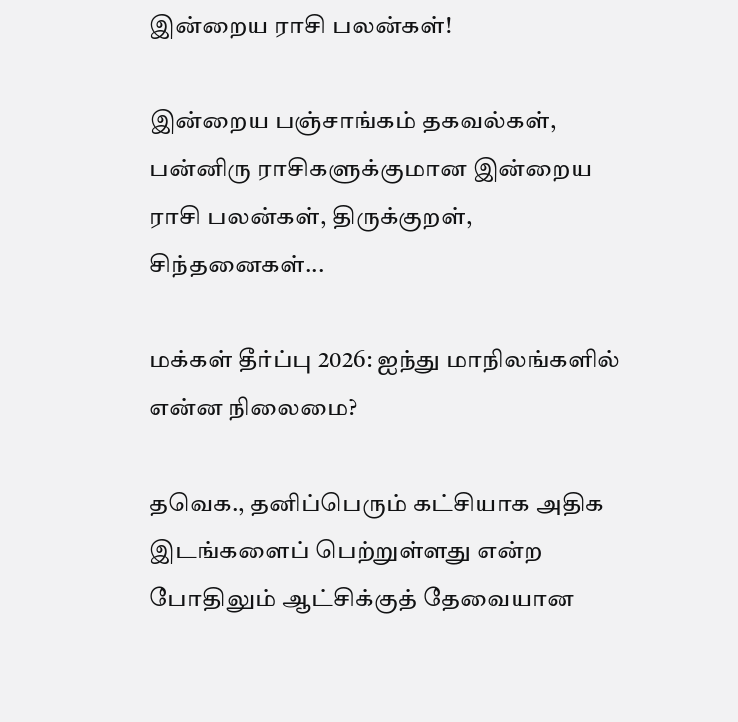இன்றைய ராசி பலன்கள்!

இன்றைய பஞ்சாங்கம் தகவல்கள், பன்னிரு ராசிகளுக்குமான இன்றைய ராசி பலன்கள், திருக்குறள், சிந்தனைகள்...

மக்கள் தீர்ப்பு 2026: ஐந்து மாநிலங்களில் என்ன நிலைமை?

தவெக., தனிப்பெரும் கட்சியாக அதிக இடங்களைப் பெற்றுள்ளது என்ற போதிலும் ஆட்சிக்குத் தேவையான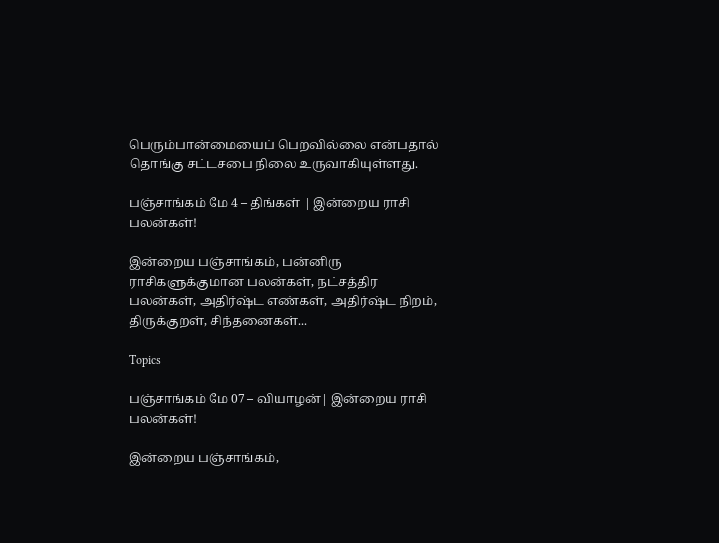பெரும்பான்மையைப் பெறவில்லை என்பதால் தொங்கு சட்டசபை நிலை உருவாகியுள்ளது.

பஞ்சாங்கம் மே 4 – திங்கள் | இன்றைய ராசி பலன்கள்!

இன்றைய பஞ்சாங்கம், பன்னிரு ராசிகளுக்குமான பலன்கள், நட்சத்திர பலன்கள், அதிர்ஷ்ட எண்கள், அதிர்ஷ்ட நிறம், திருக்குறள், சிந்தனைகள்...

Topics

பஞ்சாங்கம் மே 07 – வியாழன்| இன்றைய ராசி பலன்கள்!

இன்றைய பஞ்சாங்கம்,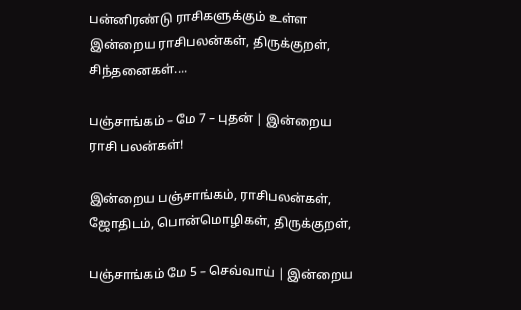பன்னிரண்டு ராசிகளுக்கும் உள்ள இன்றைய ராசிபலன்கள், திருக்குறள், சிந்தனைகள்....

பஞ்சாங்கம் – மே 7 – புதன் | இன்றைய ராசி பலன்கள்!

இன்றைய பஞ்சாங்கம், ராசிபலன்கள், ஜோதிடம், பொன்மொழிகள், திருக்குறள்,

பஞ்சாங்கம் மே 5 – செவ்வாய் | இன்றைய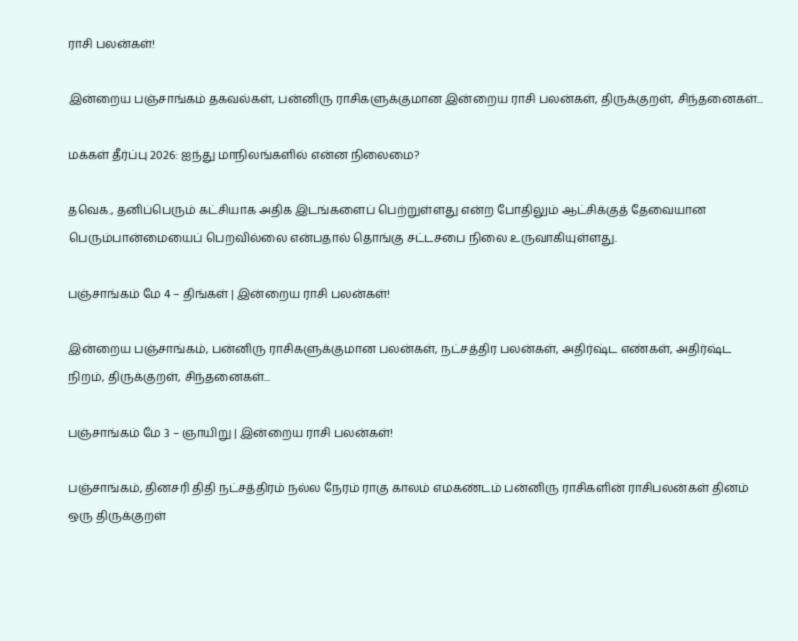ராசி பலன்கள்!

இன்றைய பஞ்சாங்கம் தகவல்கள், பன்னிரு ராசிகளுக்குமான இன்றைய ராசி பலன்கள், திருக்குறள், சிந்தனைகள்...

மக்கள் தீர்ப்பு 2026: ஐந்து மாநிலங்களில் என்ன நிலைமை?

தவெக., தனிப்பெரும் கட்சியாக அதிக இடங்களைப் பெற்றுள்ளது என்ற போதிலும் ஆட்சிக்குத் தேவையான பெரும்பான்மையைப் பெறவில்லை என்பதால் தொங்கு சட்டசபை நிலை உருவாகியுள்ளது.

பஞ்சாங்கம் மே 4 – திங்கள் | இன்றைய ராசி பலன்கள்!

இன்றைய பஞ்சாங்கம், பன்னிரு ராசிகளுக்குமான பலன்கள், நட்சத்திர பலன்கள், அதிர்ஷ்ட எண்கள், அதிர்ஷ்ட நிறம், திருக்குறள், சிந்தனைகள்...

பஞ்சாங்கம் மே 3 – ஞாயிறு | இன்றைய ராசி பலன்கள்!

பஞ்சாங்கம், தினசரி திதி நட்சத்திரம் நல்ல நேரம் ராகு காலம் எமகண்டம் பன்னிரு ராசிகளின் ராசிபலன்கள் தினம் ஒரு திருக்குறள்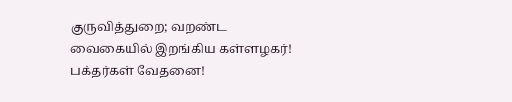குருவித்துறை; வறண்ட வைகையில் இறங்கிய கள்ளழகர்! பக்தர்கள் வேதனை!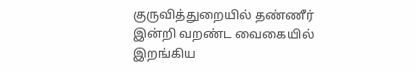குருவித்துறையில் தண்ணீர் இன்றி வறண்ட வைகையில் இறங்கிய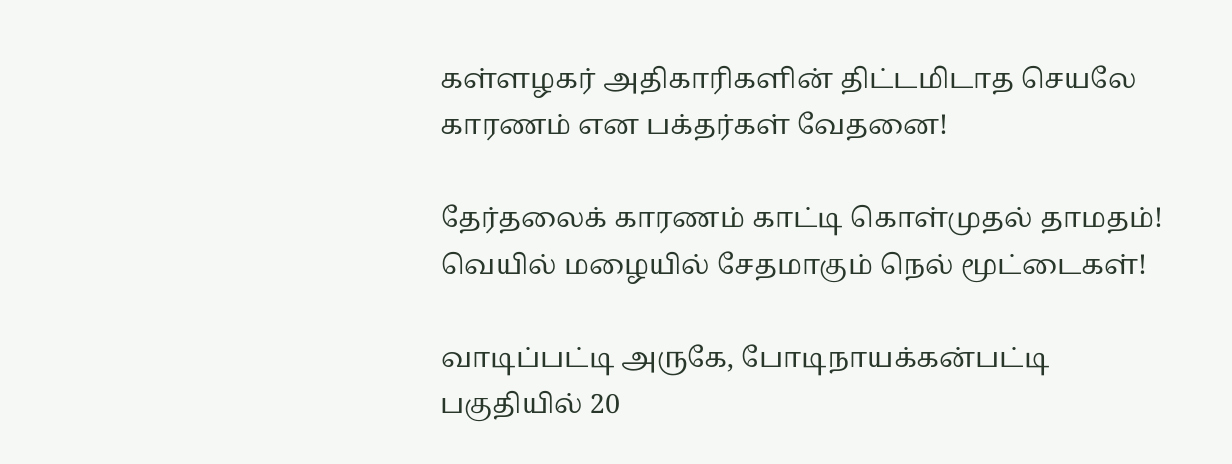கள்ளழகர் அதிகாரிகளின் திட்டமிடாத செயலே காரணம் என பக்தர்கள் வேதனை!

தேர்தலைக் காரணம் காட்டி கொள்முதல் தாமதம்! வெயில் மழையில் சேதமாகும் நெல் மூட்டைகள்!

வாடிப்பட்டி அருகே, போடிநாயக்கன்பட்டி பகுதியில் 20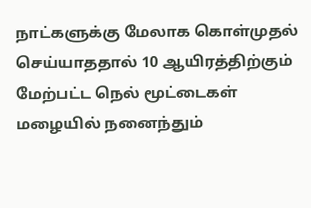நாட்களுக்கு மேலாக கொள்முதல் செய்யாததால் 10 ஆயிரத்திற்கும் மேற்பட்ட நெல் மூட்டைகள் மழையில் நனைந்தும்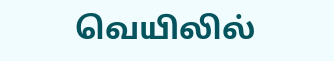வெயிலில்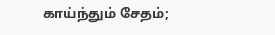காய்ந்தும் சேதம்;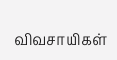விவசாயிகள்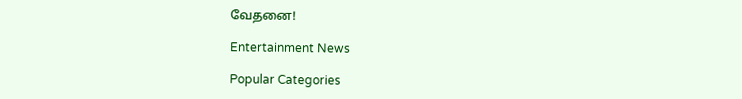வேதனை!

Entertainment News

Popular Categories